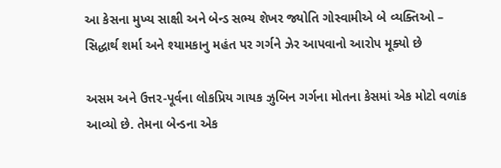આ કેસના મુખ્ય સાક્ષી અને બેન્ડ સભ્ય શેખર જ્યોતિ ગોસ્વામીએ બે વ્યક્તિઓ – સિદ્ધાર્થ શર્મા અને શ્યામકાનુ મહંત પર ગર્ગને ઝેર આપવાનો આરોપ મૂક્યો છે

અસમ અને ઉત્તર-પૂર્વના લોકપ્રિય ગાયક ઝુબિન ગર્ગના મોતના કેસમાં એક મોટો વળાંક આવ્યો છે. તેમના બેન્ડના એક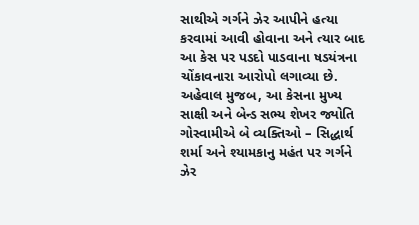સાથીએ ગર્ગને ઝેર આપીને હત્યા કરવામાં આવી હોવાના અને ત્યાર બાદ આ કેસ પર પડદો પાડવાના ષડયંત્રના ચોંકાવનારા આરોપો લગાવ્યા છે.
અહેવાલ મુજબ, આ કેસના મુખ્ય સાક્ષી અને બેન્ડ સભ્ય શેખર જ્યોતિ ગોસ્વામીએ બે વ્યક્તિઓ – સિદ્ધાર્થ શર્મા અને શ્યામકાનુ મહંત પર ગર્ગને ઝેર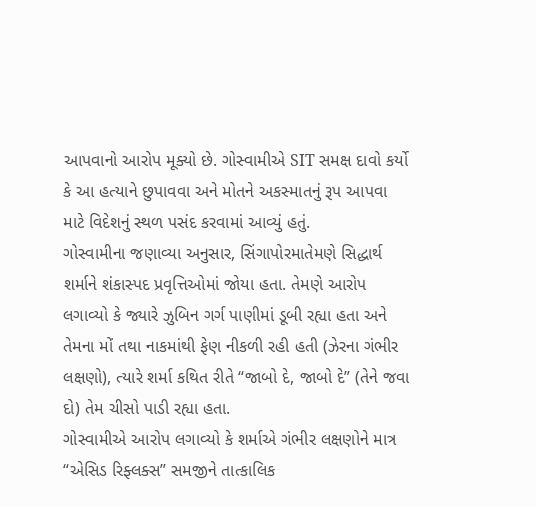આપવાનો આરોપ મૂક્યો છે. ગોસ્વામીએ SIT સમક્ષ દાવો કર્યો કે આ હત્યાને છુપાવવા અને મોતને અકસ્માતનું રૂપ આપવા માટે વિદેશનું સ્થળ પસંદ કરવામાં આવ્યું હતું.
ગોસ્વામીના જણાવ્યા અનુસાર, સિંગાપોરમાતેમણે સિદ્ધાર્થ શર્માને શંકાસ્પદ પ્રવૃત્તિઓમાં જોયા હતા. તેમણે આરોપ લગાવ્યો કે જ્યારે ઝુબિન ગર્ગ પાણીમાં ડૂબી રહ્યા હતા અને તેમના મોં તથા નાકમાંથી ફેણ નીકળી રહી હતી (ઝેરના ગંભીર લક્ષણો), ત્યારે શર્મા કથિત રીતે “જાબો દે, જાબો દે” (તેને જવા દો) તેમ ચીસો પાડી રહ્યા હતા.
ગોસ્વામીએ આરોપ લગાવ્યો કે શર્માએ ગંભીર લક્ષણોને માત્ર “એસિડ રિફ્લક્સ” સમજીને તાત્કાલિક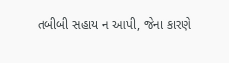તબીબી સહાય ન આપી, જેના કારણે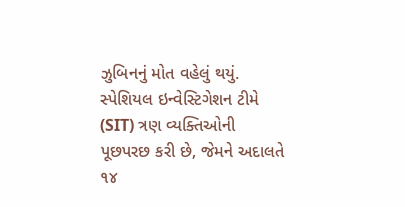ઝુબિનનું મોત વહેલું થયું. સ્પેશિયલ ઇન્વેસ્ટિગેશન ટીમે (SIT) ત્રણ વ્યક્તિઓની પૂછપરછ કરી છે, જેમને અદાલતે ૧૪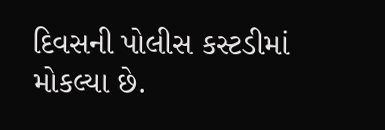દિવસની પોલીસ કસ્ટડીમાં મોકલ્યા છે.